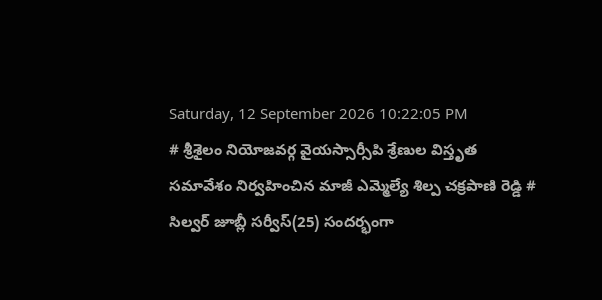Saturday, 12 September 2026 10:22:05 PM
# శ్రీశైలం నియోజవర్గ వైయస్సార్సీపి శ్రేణుల విస్తృత సమావేశం నిర్వహించిన మాజీ ఎమ్మెల్యే శిల్ప చక్రపాణి రెడ్డి # సిల్వర్ జూబ్లీ సర్వీస్(25) సందర్భంగా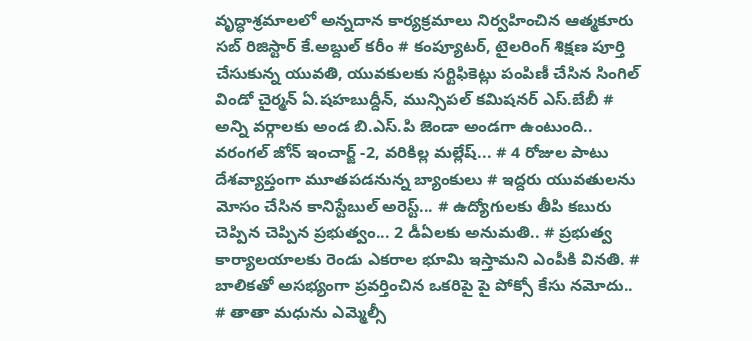వృద్ధాశ్రమాలలో అన్నదాన కార్యక్రమాలు నిర్వహించిన ఆత్మకూరు సబ్ రిజిస్టార్ కే.అబ్దుల్ కరీం # కంప్యూటర్, టైలరింగ్ శిక్షణ పూర్తి చేసుకున్న యువతి, యువకులకు సర్టిఫికెట్లు పంపిణీ చేసిన సింగిల్ విండో చైర్మన్ ఏ.షహబుద్దీన్, మున్సిపల్ కమిషనర్ ఎస్.బేబీ # అన్ని వర్గాలకు అండ బి.ఎస్.పి జెండా అండగా ఉంటుంది.. వరంగల్ జోన్ ఇంచార్జ్ -2, వరికిల్ల మల్లేష్... # 4 రోజుల పాటు దేశవ్యాప్తంగా మూతపడనున్న బ్యాంకులు # ఇద్దరు యువతులను మోసం చేసిన కానిస్టేబుల్ అరెస్ట్... # ఉద్యోగులకు తీపి కబురు చెప్పిన చెప్పిన ప్రభుత్వం... 2 డీఏలకు అనుమతి.. # ప్రభుత్వ కార్యాలయాలకు రెండు ఎకరాల భూమి ఇస్తామని ఎంపీకి వినతి. # బాలికతో అసభ్యంగా ప్రవర్తించిన ఒకరిపై పై పోక్సో కేసు నమోదు.. # తాతా మధును ఎమ్మెల్సీ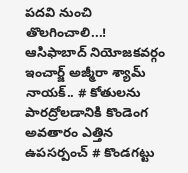పదవి నుంచి తొలగించాలి...! ఆసిఫాబాద్ నియోజకవర్గం ఇంచార్జ్ అజ్మీరా శ్యామ్ నాయక్.. # కోతులను పారద్రోలడానికి కొండెంగ అవతారం ఎత్తిన ఉపసర్పంచ్ # కొండగట్టు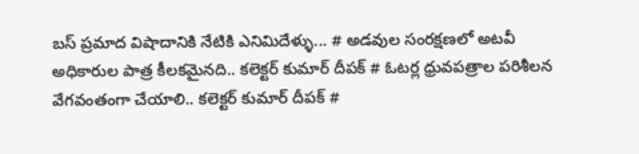బస్ ప్రమాద విషాదానికి నేటికి ఎనిమిదేళ్ళు... # అడవుల సంరక్షణలో అటవీ అధికారుల పాత్ర కీలకమైనది.. కలెక్టర్ కుమార్ దీపక్ # ఓటర్ల ధ్రువపత్రాల పరిశీలన వేగవంతంగా చేయాలి.. కలెక్టర్ కుమార్ దీపక్ #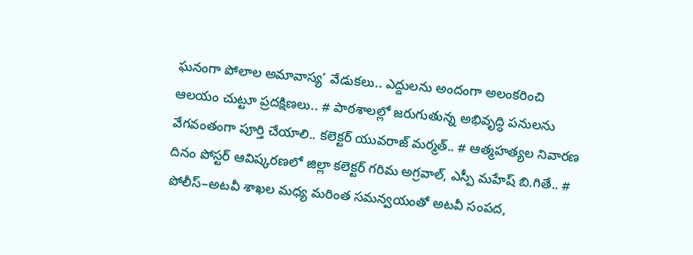ఘనంగా పోలాల అమావాస్య’ వేడుకలు.. ఎద్దులను అందంగా అలంకరించి ఆలయం చుట్టూ ప్రదక్షిణలు.. # పాఠశాలల్లో జరుగుతున్న అభివృద్ధి పనులను వేగవంతంగా పూర్తి చేయాలి.. కలెక్టర్ యువరాజ్ మర్మత్.. # ఆత్మహత్యల నివారణ దినం పోస్టర్ ఆవిష్కరణలో జిల్లా కలెక్టర్ గరిమ అగ్రవాల్, ఎస్పీ మహేష్ బి.గితే.. # పోలీస్–అటవీ శాఖల మధ్య మరింత సమన్వయంతో అటవీ సంపద,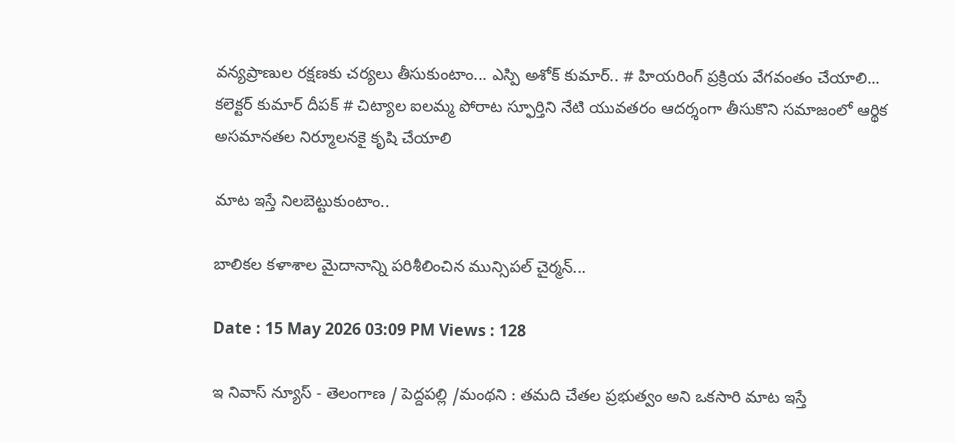వన్యప్రాణుల రక్షణకు చర్యలు తీసుకుంటాం... ఎస్పి అశోక్ కుమార్.. # హియరింగ్ ప్రక్రియ వేగవంతం చేయాలి... కలెక్టర్ కుమార్ దీపక్ # చిట్యాల ఐలమ్మ పోరాట స్ఫూర్తిని నేటి యువతరం ఆదర్శంగా తీసుకొని సమాజంలో ఆర్థిక అసమానతల నిర్మూలనకై కృషి చేయాలి

మాట ఇస్తే నిలబెట్టుకుంటాం..

బాలికల కళాశాల మైదానాన్ని పరిశీలించిన మున్సిపల్ చైర్మన్...

Date : 15 May 2026 03:09 PM Views : 128

ఇ నివాస్ న్యూస్ - తెలంగాణ / పెద్దపల్లి /మంథని : తమది చేతల ప్రభుత్వం అని ఒకసారి మాట ఇస్తే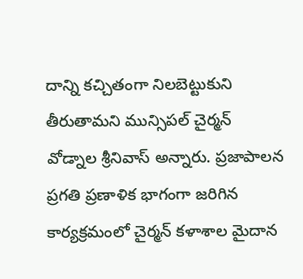దాన్ని కచ్చితంగా నిలబెట్టుకుని తీరుతామని మున్సిపల్ చైర్మన్ వోడ్నాల శ్రీనివాస్ అన్నారు. ప్రజాపాలన ప్రగతి ప్రణాళిక భాగంగా జరిగిన కార్యక్రమంలో చైర్మన్ కళాశాల మైదాన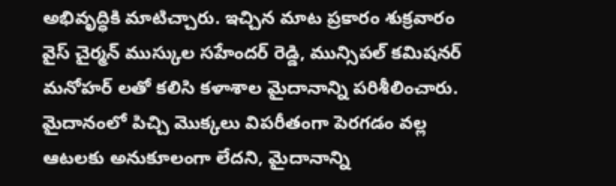అభివృద్ధికి మాటిచ్చారు. ఇచ్చిన మాట ప్రకారం శుక్రవారం వైస్ చైర్మన్ ముస్కుల సహేందర్ రెడ్డి, మున్సిపల్ కమిషనర్ మనోహర్ లతో కలిసి కళాశాల మైదానాన్ని పరిశీలించారు. మైదానంలో పిచ్చి మొక్కలు విపరీతంగా పెరగడం వల్ల ఆటలకు అనుకూలంగా లేదని, మైదానాన్ని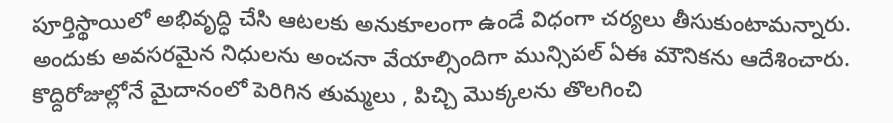పూర్తిస్థాయిలో అభివృద్ధి చేసి ఆటలకు అనుకూలంగా ఉండే విధంగా చర్యలు తీసుకుంటామన్నారు. అందుకు అవసరమైన నిధులను అంచనా వేయాల్సిందిగా మున్సిపల్ ఏఈ మౌనికను ఆదేశించారు. కొద్దిరోజుల్లోనే మైదానంలో పెరిగిన తుమ్మలు , పిచ్చి మొక్కలను తొలగించి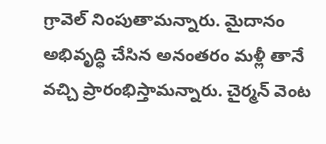గ్రావెల్ నింపుతామన్నారు. మైదానం అభివృద్ధి చేసిన అనంతరం మళ్లీ తానే వచ్చి ప్రారంభిస్తామన్నారు. చైర్మన్ వెంట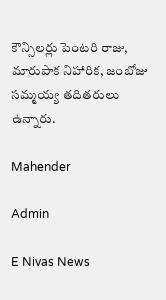కౌన్సిలర్లు పెంటరి రాజు, మారుపాక నిహారిక, జంబోజు సమ్మయ్య తదితరులు ఉన్నారు.

Mahender

Admin

E Nivas News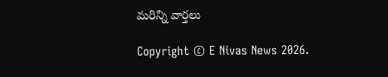మరిన్ని వార్తలు

Copyright © E Nivas News 2026.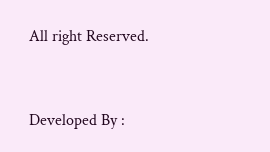All right Reserved.



Developed By :